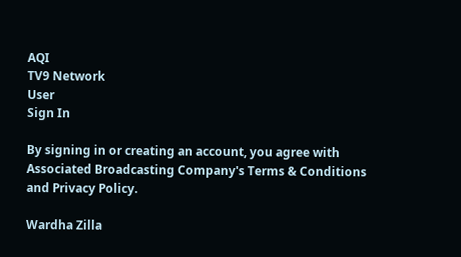AQI
TV9 Network
User
Sign In

By signing in or creating an account, you agree with Associated Broadcasting Company's Terms & Conditions and Privacy Policy.

Wardha Zilla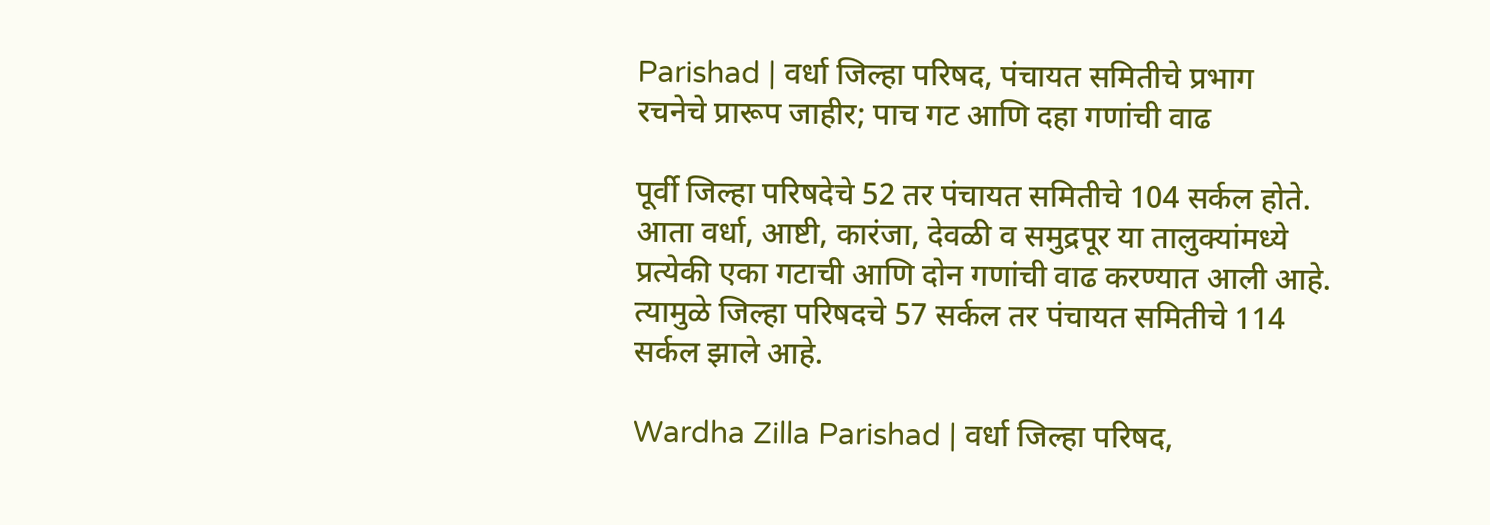Parishad | वर्धा जिल्हा परिषद, पंचायत समितीचे प्रभाग रचनेचे प्रारूप जाहीर; पाच गट आणि दहा गणांची वाढ

पूर्वी जिल्हा परिषदेचे 52 तर पंचायत समितीचे 104 सर्कल होते. आता वर्धा, आष्टी, कारंजा, देवळी व समुद्रपूर या तालुक्यांमध्ये प्रत्येकी एका गटाची आणि दोन गणांची वाढ करण्यात आली आहे. त्यामुळे जिल्हा परिषदचे 57 सर्कल तर पंचायत समितीचे 114 सर्कल झाले आहे.

Wardha Zilla Parishad | वर्धा जिल्हा परिषद,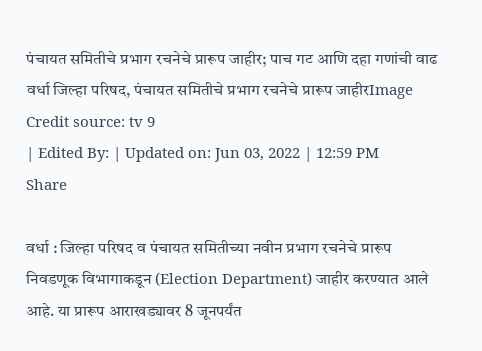पंचायत समितीचे प्रभाग रचनेचे प्रारूप जाहीर; पाच गट आणि दहा गणांची वाढ
वर्धा जिल्हा परिषद, पंचायत समितीचे प्रभाग रचनेचे प्रारूप जाहीरImage Credit source: tv 9
| Edited By: | Updated on: Jun 03, 2022 | 12:59 PM
Share

वर्धा : जिल्हा परिषद व पंचायत समितीच्या नवीन प्रभाग रचनेचे प्रारूप निवडणूक विभागाकडून (Election Department) जाहीर करण्यात आले आहे. या प्रारूप आराखड्यावर 8 जूनपर्यंत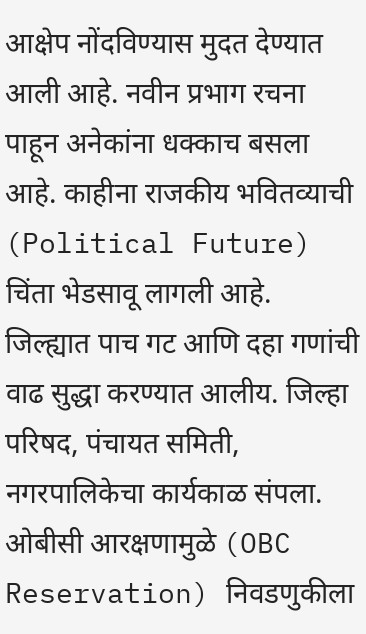आक्षेप नोंदविण्यास मुदत देण्यात आली आहे. नवीन प्रभाग रचना पाहून अनेकांना धक्काच बसला आहे. काहीना राजकीय भवितव्याची (Political Future) चिंता भेडसावू लागली आहे. जिल्ह्यात पाच गट आणि दहा गणांची वाढ सुद्धा करण्यात आलीय. जिल्हा परिषद, पंचायत समिती, नगरपालिकेचा कार्यकाळ संपला. ओबीसी आरक्षणामुळे (OBC Reservation) निवडणुकीला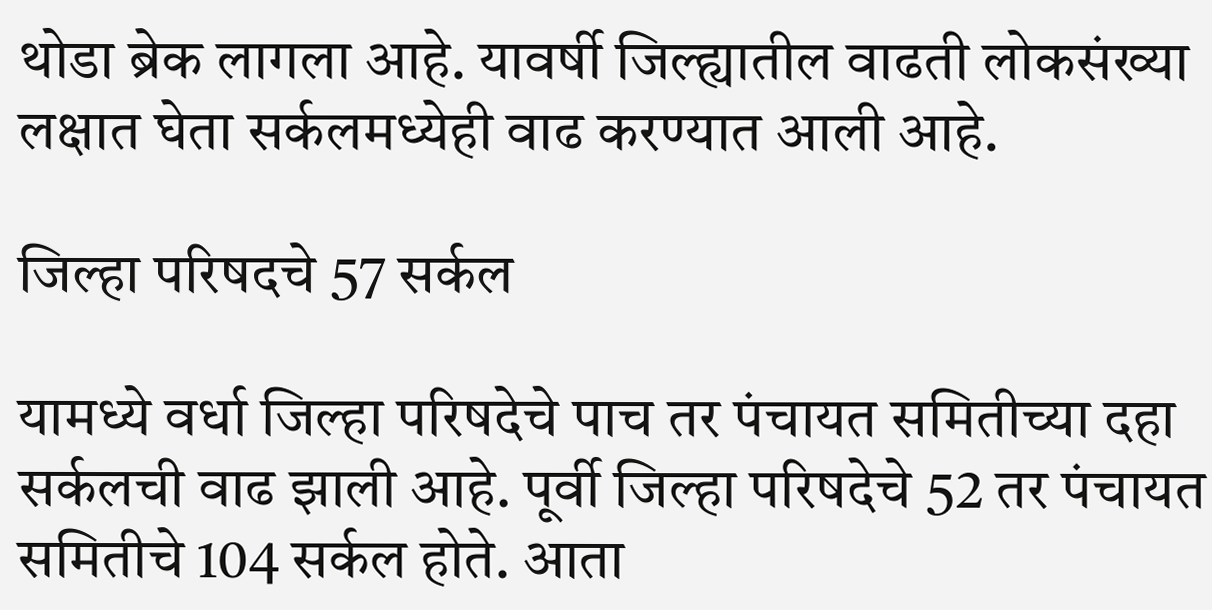थोडा ब्रेक लागला आहे. यावर्षी जिल्ह्यातील वाढती लोकसंख्या लक्षात घेता सर्कलमध्येही वाढ करण्यात आली आहे.

जिल्हा परिषदचे 57 सर्कल

यामध्ये वर्धा जिल्हा परिषदेचे पाच तर पंचायत समितीच्या दहा सर्कलची वाढ झाली आहे. पूर्वी जिल्हा परिषदेचे 52 तर पंचायत समितीचे 104 सर्कल होते. आता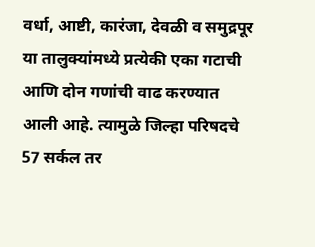वर्धा, आष्टी, कारंजा, देवळी व समुद्रपूर या तालुक्यांमध्ये प्रत्येकी एका गटाची आणि दोन गणांची वाढ करण्यात आली आहे. त्यामुळे जिल्हा परिषदचे 57 सर्कल तर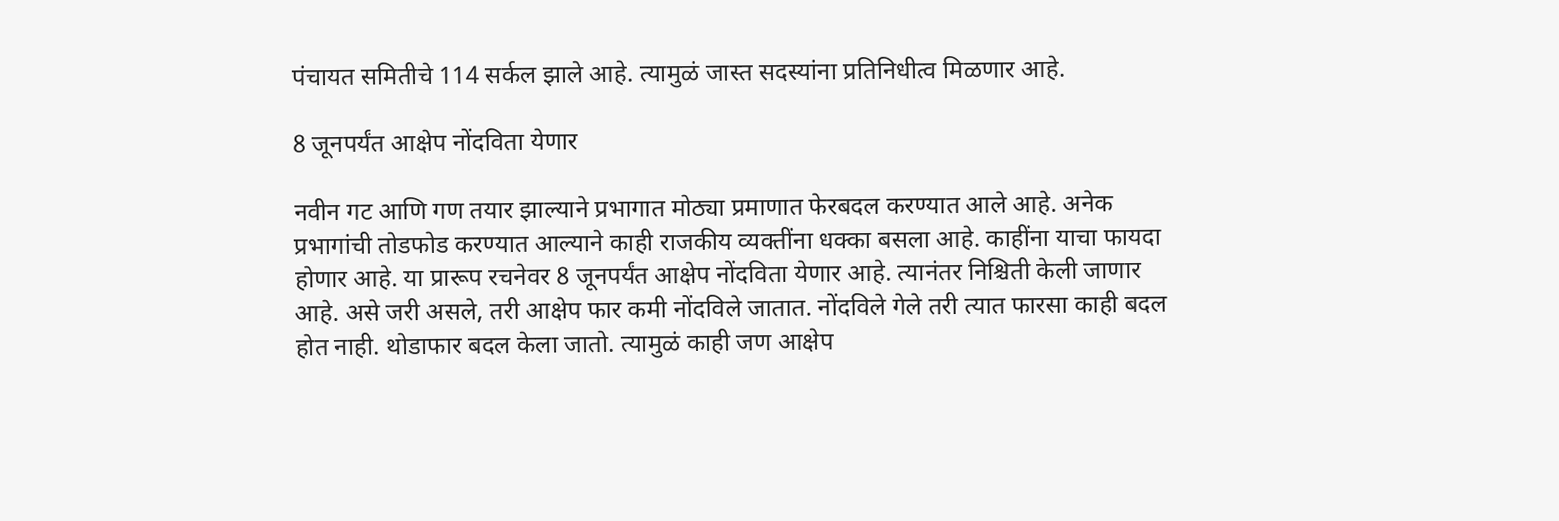पंचायत समितीचे 114 सर्कल झाले आहे. त्यामुळं जास्त सदस्यांना प्रतिनिधीत्व मिळणार आहे.

8 जूनपर्यंत आक्षेप नोंदविता येणार

नवीन गट आणि गण तयार झाल्याने प्रभागात मोठ्या प्रमाणात फेरबदल करण्यात आले आहे. अनेक प्रभागांची तोडफोड करण्यात आल्याने काही राजकीय व्यक्तींना धक्का बसला आहे. काहींना याचा फायदा होणार आहे. या प्रारूप रचनेवर 8 जूनपर्यंत आक्षेप नोंदविता येणार आहे. त्यानंतर निश्चिती केली जाणार आहे. असे जरी असले, तरी आक्षेप फार कमी नोंदविले जातात. नोंदविले गेले तरी त्यात फारसा काही बदल होत नाही. थोडाफार बदल केला जातो. त्यामुळं काही जण आक्षेप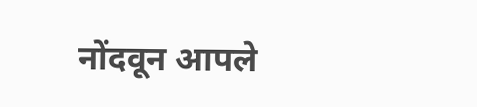नोंदवून आपले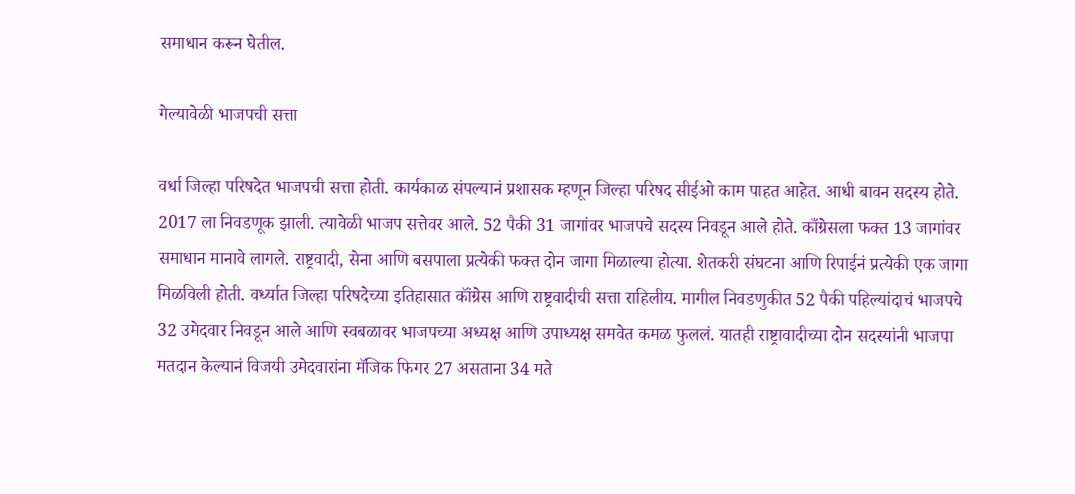समाधान करून घेतील.

गेल्यावेळी भाजपची सत्ता

वर्धा जिल्हा परिषदेत भाजपची सत्ता होती. कार्यकाळ संपल्यानं प्रशासक म्हणून जिल्हा परिषद सीईओ काम पाहत आहेत. आधी बावन सदस्य होते. 2017 ला निवडणूक झाली. त्यावेळी भाजप सत्तेवर आले. 52 पैकी 31 जागांवर भाजपचे सदस्य निवडून आले होते. काँग्रेसला फक्त 13 जागांवर समाधान मानावे लागले. राष्ट्रवादी, सेना आणि बसपाला प्रत्येकी फक्त दोन जागा मिळाल्या होत्या. शेतकरी संघटना आणि रिपाईनं प्रत्येकी एक जागा मिळविली होती. वर्ध्यात जिल्हा परिषदेच्या इतिहासात कॉंग्रेस आणि राष्ट्रवादीची सत्ता राहिलीय. मागील निवडणुकीत 52 पैकी पहिल्यांदाचं भाजपचे 32 उमेदवार निवडून आले आणि स्वबळावर भाजपच्या अध्यक्ष आणि उपाध्यक्ष समवेत कमळ फुललं. यातही राष्ट्रावादीच्या दोन सदस्यांनी भाजपा मतदान केल्यानं विजयी उमेदवारांना मॅजिक फिगर 27 असताना 34 मते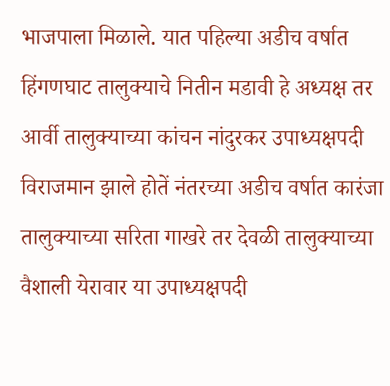भाजपाला मिळाले. यात पहिल्या अडीच वर्षात हिंगणघाट तालुक्याचे नितीन मडावी हे अध्यक्ष तर आर्वी तालुक्याच्या कांचन नांदुरकर उपाध्यक्षपदी विराजमान झाले होतें नंतरच्या अडीच वर्षात कारंजा तालुक्याच्या सरिता गाखरे तर देवळी तालुक्याच्या वैशाली येरावार या उपाध्यक्षपदी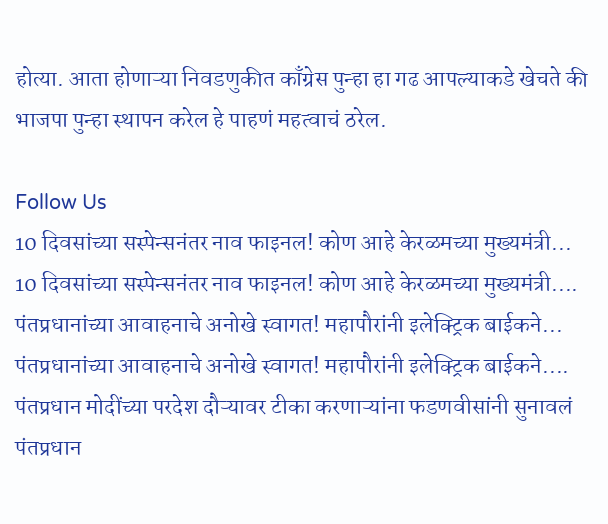होत्या. आता होणाऱ्या निवडणुकीत काँग्रेस पुन्हा हा गढ आपल्याकडे खेचते की भाजपा पुन्हा स्थापन करेल हे पाहणं महत्वाचं ठरेल.

Follow Us
10 दिवसांच्या सस्पेन्सनंतर नाव फाइनल! कोण आहे केरळमच्या मुख्यमंत्री...
10 दिवसांच्या सस्पेन्सनंतर नाव फाइनल! कोण आहे केरळमच्या मुख्यमंत्री....
पंतप्रधानांच्या आवाहनाचे अनोखे स्वागत! महापौरांनी इलेक्ट्रिक बाईकने...
पंतप्रधानांच्या आवाहनाचे अनोखे स्वागत! महापौरांनी इलेक्ट्रिक बाईकने....
पंतप्रधान मोदींच्या परदेश दौऱ्यावर टीका करणाऱ्यांना फडणवीसांनी सुनावलं
पंतप्रधान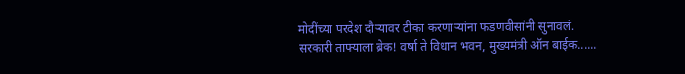मोदींच्या परदेश दौऱ्यावर टीका करणाऱ्यांना फडणवीसांनी सुनावलं.
सरकारी ताफ्याला ब्रेक! वर्षा ते विधान भवन, मुख्यमंत्री ऑन बाईक......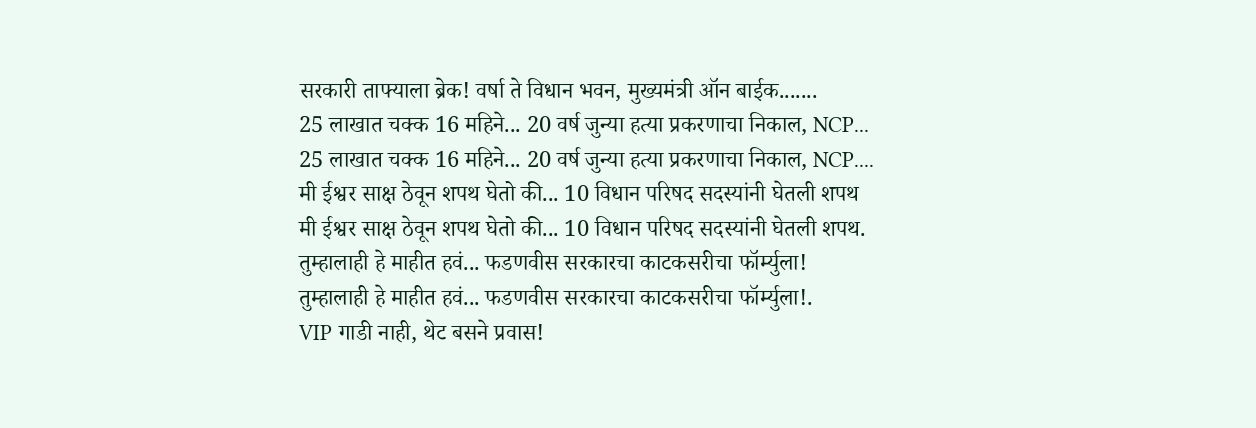सरकारी ताफ्याला ब्रेक! वर्षा ते विधान भवन, मुख्यमंत्री ऑन बाईक.......
25 लाखात चक्क 16 महिने... 20 वर्ष जुन्या हत्या प्रकरणाचा निकाल, NCP...
25 लाखात चक्क 16 महिने... 20 वर्ष जुन्या हत्या प्रकरणाचा निकाल, NCP....
मी ईश्वर साक्ष ठेवून शपथ घेतो की... 10 विधान परिषद सदस्यांनी घेतली शपथ
मी ईश्वर साक्ष ठेवून शपथ घेतो की... 10 विधान परिषद सदस्यांनी घेतली शपथ.
तुम्हालाही हे माहीत हवं... फडणवीस सरकारचा काटकसरीचा फॉर्म्युला!
तुम्हालाही हे माहीत हवं... फडणवीस सरकारचा काटकसरीचा फॉर्म्युला!.
VIP गाडी नाही, थेट बसने प्रवास!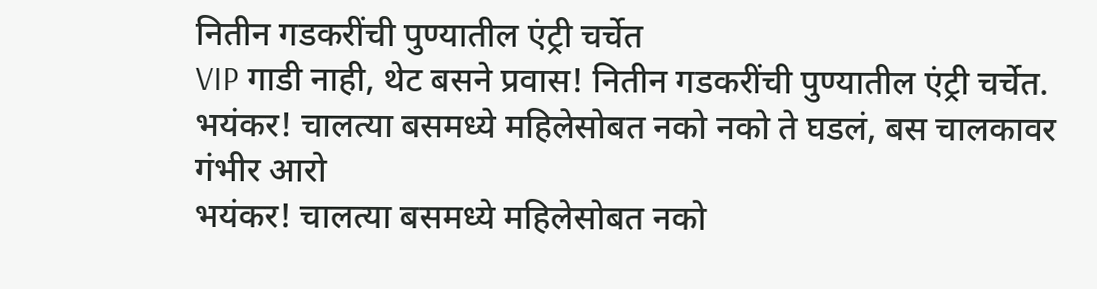नितीन गडकरींची पुण्यातील एंट्री चर्चेत
VIP गाडी नाही, थेट बसने प्रवास! नितीन गडकरींची पुण्यातील एंट्री चर्चेत.
भयंकर! चालत्या बसमध्ये महिलेसोबत नको नको ते घडलं, बस चालकावर गंभीर आरो
भयंकर! चालत्या बसमध्ये महिलेसोबत नको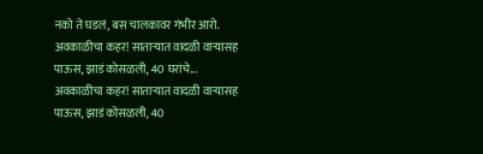नको ते घडलं, बस चालकावर गंभीर आरो.
अवकाळीचा कहर! साताऱ्यात वादळी वाऱ्यासह पाऊस, झाडं कोसळली, 40 घरांचे...
अवकाळीचा कहर! साताऱ्यात वादळी वाऱ्यासह पाऊस, झाडं कोसळली, 40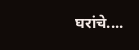घरांचे....